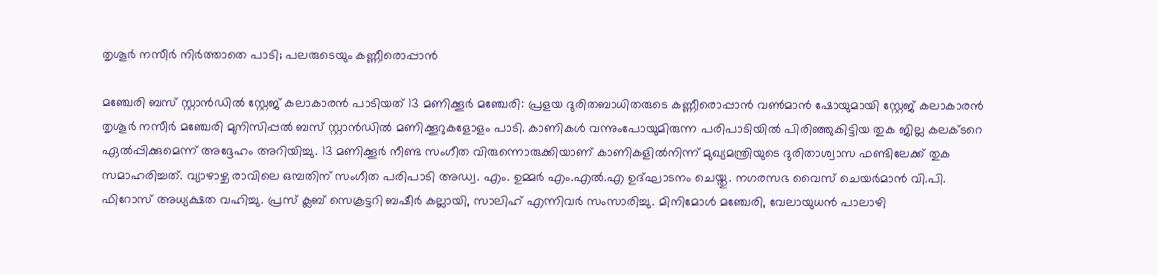തൃശൂർ നസീർ നിർത്താതെ പാടി; പലരുടെയും കണ്ണീരൊപ്പാൻ

മഞ്ചേരി ബസ് സ്റ്റാൻഡിൽ സ്റ്റേജ് കലാകാരൻ പാടിയത് 13 മണിക്കൂർ മഞ്ചേരി: പ്രളയ ദുരിതബാധിതരുടെ കണ്ണീരൊപ്പാന്‍ വണ്‍മാന്‍ ഷോയുമായി സ്റ്റേജ് കലാകാരൻ തൃശൂർ നസീർ മഞ്ചേരി മുനിസിപ്പൽ ബസ് സ്റ്റാൻഡിൽ മണിക്കൂറുകളോളം പാടി. കാണികൾ വന്നുംപോയുമിരുന്ന പരിപാടിയിൽ പിരിഞ്ഞുകിട്ടിയ തുക ജില്ല കലക്ടറെ ഏൽപ്പിക്കുമെന്ന് അദ്ദേഹം അറിയിച്ചു. 13 മണിക്കൂര്‍ നീണ്ട സംഗീത വിരുന്നൊരുക്കിയാണ് കാണികളില്‍നിന്ന് മുഖ്യമന്ത്രിയുടെ ദുരിതാശ്വാസ ഫണ്ടിലേക്ക് തുക സമാഹരിച്ചത്. വ്യാഴാഴ്ച രാവിലെ ഒമ്പതിന് സംഗീത പരിപാടി അഡ്വ. എം. ഉമ്മര്‍ എം.എൽ.എ ഉദ്ഘാടനം ചെയ്തു. നഗരസഭ വൈസ് ചെയര്‍മാന്‍ വി.പി. ഫിറോസ് അധ്യക്ഷത വഹിച്ചു. പ്രസ് ക്ലബ് സെക്രട്ടറി ബഷീര്‍ കല്ലായി, സാലിഹ് എന്നിവർ സംസാരിച്ചു. മിനിമോള്‍ മഞ്ചേരി, വേലായുധന്‍ പാലാഴി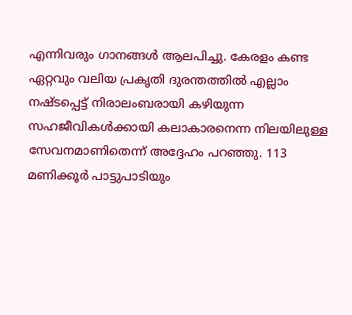എന്നിവരും ഗാനങ്ങള്‍ ആലപിച്ചു. കേരളം കണ്ട ഏറ്റവും വലിയ പ്രകൃതി ദുരന്തത്തില്‍ എല്ലാം നഷ്ടപ്പെട്ട് നിരാലംബരായി കഴിയുന്ന സഹജീവികള്‍ക്കായി കലാകാരനെന്ന നിലയിലുള്ള സേവനമാണിതെന്ന് അദ്ദേഹം പറഞ്ഞു. 113 മണിക്കൂര്‍ പാട്ടുപാടിയും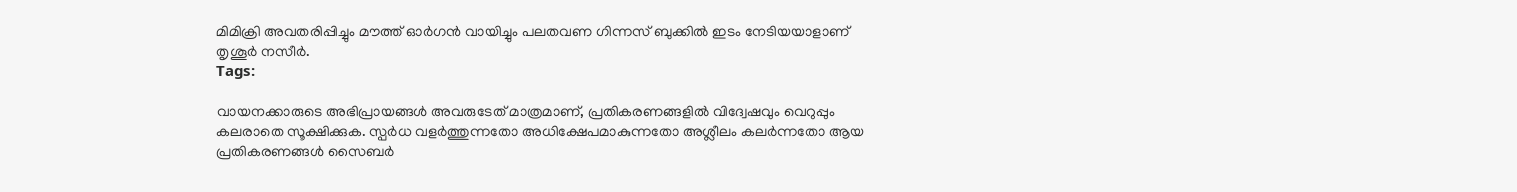മിമിക്രി അവതരിപ്പിച്ചും മൗത്ത് ഓര്‍ഗൻ വായിച്ചും പലതവണ ഗിന്നസ് ബുക്കില്‍ ഇടം നേടിയയാളാണ് തൃശൂര്‍ നസീര്‍.
Tags:

വായനക്കാരുടെ അഭിപ്രായങ്ങള്‍ അവരുടേത് മാത്രമാണ്, പ്രതികരണങ്ങളിൽ വിദ്വേഷവും വെറുപ്പും കലരാതെ സൂക്ഷിക്കുക. സ്പർധ വളർത്തുന്നതോ അധിക്ഷേപമാകുന്നതോ അശ്ലീലം കലർന്നതോ ആയ പ്രതികരണങ്ങൾ സൈബർ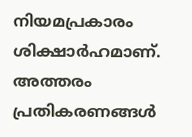നിയമപ്രകാരം ശിക്ഷാർഹമാണ്. അത്തരം പ്രതികരണങ്ങൾ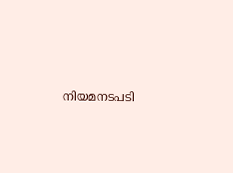നിയമനടപടി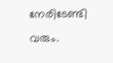നേരിടേണ്ടി വരും.